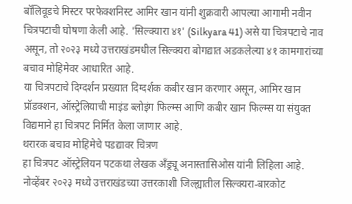बॉलिवूडचे मिस्टर परफेक्शनिस्ट आमिर खान यांनी शुक्रवारी आपल्या आगामी नवीन चित्रपटाची घोषणा केली आहे. 'सिल्क्यारा ४१' (Silkyara 41) असे या चित्रपटाचे नाव असून, तो २०२३ मध्ये उत्तराखंडमधील सिल्क्यरा बोगद्यात अडकलेल्या ४१ कामगारांच्या बचाव मोहिमेवर आधारित आहे.
या चित्रपटाचे दिग्दर्शन प्रख्यात दिग्दर्शक कबीर खान करणार असून, आमिर खान प्रॉडक्शन, ऑस्ट्रेलियाची माइंड ब्लोइंग फिल्म्स आणि कबीर खान फिल्म्स या संयुक्त विद्यमाने हा चित्रपट निर्मित केला जाणार आहे.
थरारक बचाव मोहिमेचे पडद्यावर चित्रण
हा चित्रपट ऑस्ट्रेलियन पटकथा लेखक अँड्र्यू अनास्तासिओस यांनी लिहिला आहे. नोव्हेंबर २०२३ मध्ये उत्तराखंडच्या उत्तरकाशी जिल्ह्यातील सिल्क्यरा-बारकोट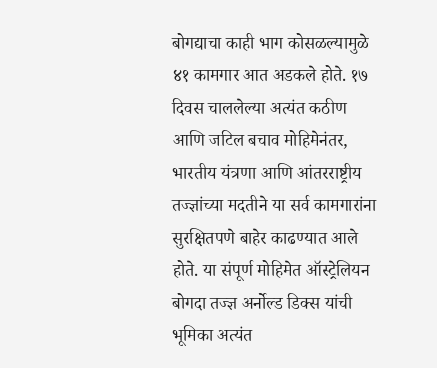बोगद्याचा काही भाग कोसळल्यामुळे ४१ कामगार आत अडकले होते. १७ दिवस चाललेल्या अत्यंत कठीण आणि जटिल बचाव मोहिमेनंतर, भारतीय यंत्रणा आणि आंतरराष्ट्रीय तज्ज्ञांच्या मदतीने या सर्व कामगारांना सुरक्षितपणे बाहेर काढण्यात आले होते. या संपूर्ण मोहिमेत ऑस्ट्रेलियन बोगदा तज्ज्ञ अर्नोल्ड डिक्स यांची भूमिका अत्यंत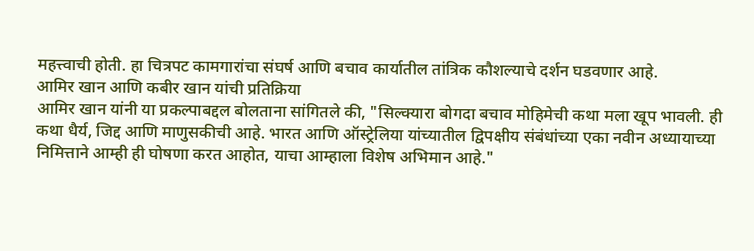महत्त्वाची होती. हा चित्रपट कामगारांचा संघर्ष आणि बचाव कार्यातील तांत्रिक कौशल्याचे दर्शन घडवणार आहे.
आमिर खान आणि कबीर खान यांची प्रतिक्रिया
आमिर खान यांनी या प्रकल्पाबद्दल बोलताना सांगितले की, "सिल्क्यारा बोगदा बचाव मोहिमेची कथा मला खूप भावली. ही कथा धैर्य, जिद्द आणि माणुसकीची आहे. भारत आणि ऑस्ट्रेलिया यांच्यातील द्विपक्षीय संबंधांच्या एका नवीन अध्यायाच्या निमित्ताने आम्ही ही घोषणा करत आहोत, याचा आम्हाला विशेष अभिमान आहे."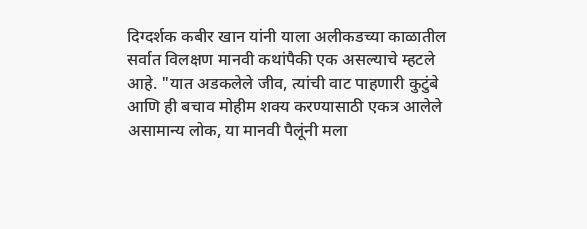दिग्दर्शक कबीर खान यांनी याला अलीकडच्या काळातील सर्वात विलक्षण मानवी कथांपैकी एक असल्याचे म्हटले आहे. "यात अडकलेले जीव, त्यांची वाट पाहणारी कुटुंबे आणि ही बचाव मोहीम शक्य करण्यासाठी एकत्र आलेले असामान्य लोक, या मानवी पैलूंनी मला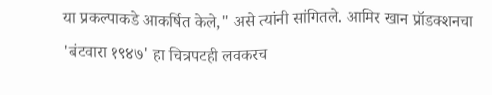या प्रकल्पाकडे आकर्षित केले," असे त्यांनी सांगितले. आमिर खान प्रॉडक्शनचा 'बंटवारा १९४७' हा चित्रपटही लवकरच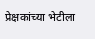प्रेक्षकांच्या भेटीला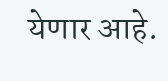येणार आहे.